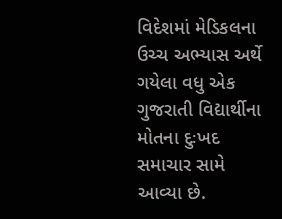વિદેશમાં મેડિકલના ઉચ્ચ અભ્યાસ અર્થે ગયેલા વધુ એક ગુજરાતી વિદ્યાર્થીના મોતના દુઃખદ સમાચાર સામે આવ્યા છે.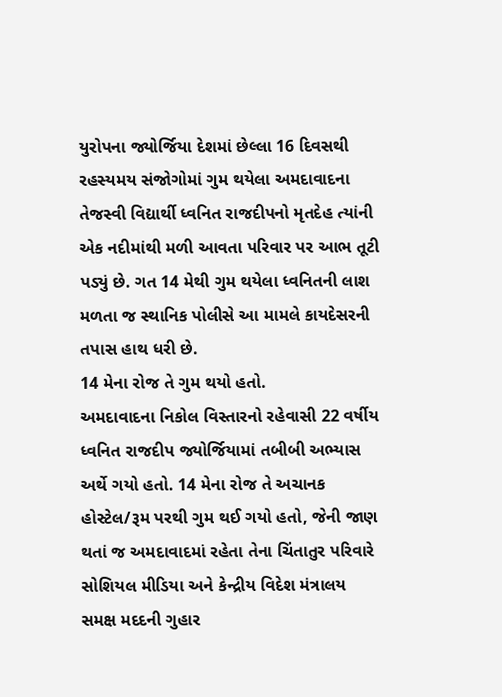યુરોપના જ્યોર્જિયા દેશમાં છેલ્લા 16 દિવસથી રહસ્યમય સંજોગોમાં ગુમ થયેલા અમદાવાદના તેજસ્વી વિદ્યાર્થી ધ્વનિત રાજદીપનો મૃતદેહ ત્યાંની એક નદીમાંથી મળી આવતા પરિવાર પર આભ તૂટી પડ્યું છે. ગત 14 મેથી ગુમ થયેલા ધ્વનિતની લાશ મળતા જ સ્થાનિક પોલીસે આ મામલે કાયદેસરની તપાસ હાથ ધરી છે.
14 મેના રોજ તે ગુમ થયો હતો.
અમદાવાદના નિકોલ વિસ્તારનો રહેવાસી 22 વર્ષીય ધ્વનિત રાજદીપ જ્યોર્જિયામાં તબીબી અભ્યાસ અર્થે ગયો હતો. 14 મેના રોજ તે અચાનક હોસ્ટેલ/રૂમ પરથી ગુમ થઈ ગયો હતો, જેની જાણ થતાં જ અમદાવાદમાં રહેતા તેના ચિંતાતુર પરિવારે સોશિયલ મીડિયા અને કેન્દ્રીય વિદેશ મંત્રાલય સમક્ષ મદદની ગુહાર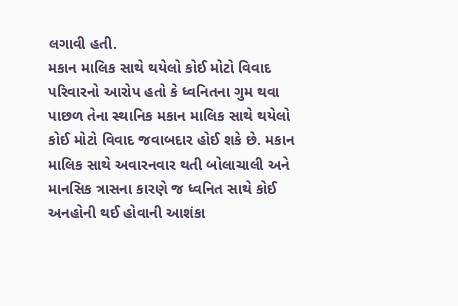લગાવી હતી.
મકાન માલિક સાથે થયેલો કોઈ મોટો વિવાદ
પરિવારનો આરોપ હતો કે ધ્વનિતના ગુમ થવા પાછળ તેના સ્થાનિક મકાન માલિક સાથે થયેલો કોઈ મોટો વિવાદ જવાબદાર હોઈ શકે છે. મકાન માલિક સાથે અવારનવાર થતી બોલાચાલી અને માનસિક ત્રાસના કારણે જ ધ્વનિત સાથે કોઈ અનહોની થઈ હોવાની આશંકા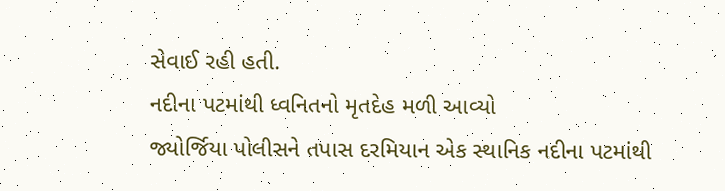સેવાઈ રહી હતી.
નદીના પટમાંથી ધ્વનિતનો મૃતદેહ મળી આવ્યો
જ્યોર્જિયા પોલીસને તપાસ દરમિયાન એક સ્થાનિક નદીના પટમાંથી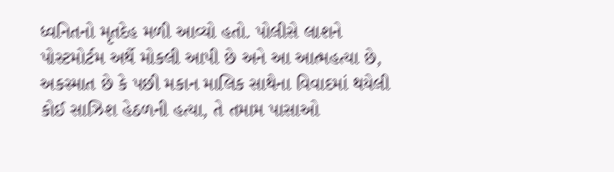ધ્વનિતનો મૃતદેહ મળી આવ્યો હતો. પોલીસે લાશને પોસ્ટમોર્ટમ અર્થે મોકલી આપી છે અને આ આત્મહત્યા છે, અકસ્માત છે કે પછી મકાન માલિક સાથેના વિવાદમાં થયેલી કોઈ સાઝિશ હેઠળની હત્યા, તે તમામ પાસાઓ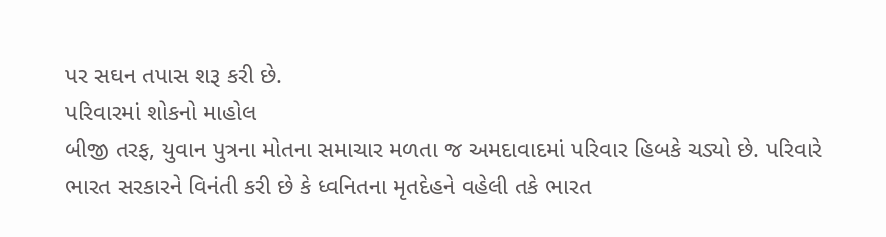પર સઘન તપાસ શરૂ કરી છે.
પરિવારમાં શોકનો માહોલ
બીજી તરફ, યુવાન પુત્રના મોતના સમાચાર મળતા જ અમદાવાદમાં પરિવાર હિબકે ચડ્યો છે. પરિવારે ભારત સરકારને વિનંતી કરી છે કે ધ્વનિતના મૃતદેહને વહેલી તકે ભારત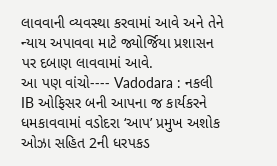લાવવાની વ્યવસ્થા કરવામાં આવે અને તેને ન્યાય અપાવવા માટે જ્યોર્જિયા પ્રશાસન પર દબાણ લાવવામાં આવે.
આ પણ વાંચો---- Vadodara : નકલી IB ઓફિસર બની આપના જ કાર્યકરને ધમકાવવામાં વડોદરા ‘આપ’ પ્રમુખ અશોક ઓઝા સહિત 2ની ધરપકડ